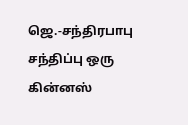ஜெ.-சந்திரபாபு சந்திப்பு ஒரு கின்னஸ்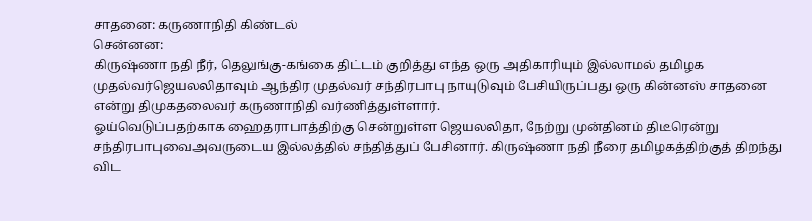சாதனை: கருணாநிதி கிண்டல்
சென்னன:
கிருஷ்ணா நதி நீர், தெலுங்கு-கங்கை திட்டம் குறித்து எந்த ஒரு அதிகாரியும் இல்லாமல் தமிழக முதல்வர்ஜெயலலிதாவும் ஆந்திர முதல்வர் சந்திரபாபு நாயுடுவும் பேசியிருப்பது ஒரு கின்னஸ் சாதனை என்று திமுகதலைவர் கருணாநிதி வர்ணித்துள்ளார்.
ஓய்வெடுப்பதற்காக ஹைதராபாத்திற்கு சென்றுள்ள ஜெயலலிதா, நேற்று முன்தினம் திடீரென்று சந்திரபாபுவைஅவருடைய இல்லத்தில் சந்தித்துப் பேசினார். கிருஷ்ணா நதி நீரை தமிழகத்திற்குத் திறந்து விட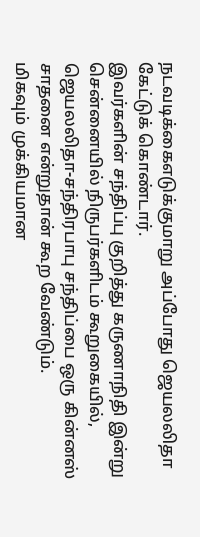நடவடிக்கைஎடுக்குமாறு அப்போது ஜெயலலிதா கேட்டுக் கொண்டார்.
இவர்களின் சந்திப்பு குறித்து கருணாநிதி இன்று சென்னையில் நிருபர்களிடம் கூறுகையில்,
ஜெயலலிதா-சந்திரபாபு சந்திப்பை ஒரு கின்னஸ் சாதனை என்றுதான் கூற வேண்டும்.
மிகவும் முக்கியமான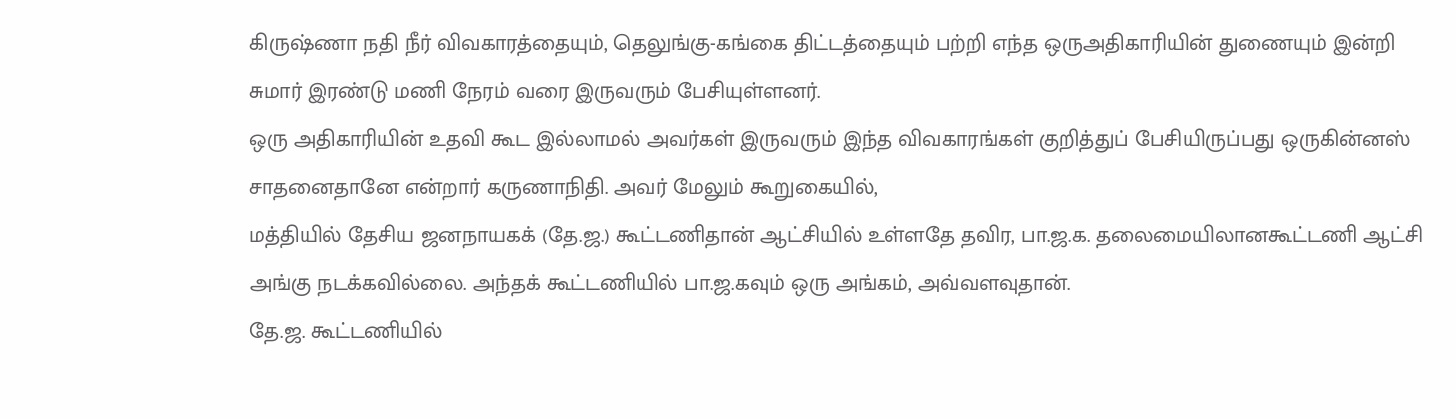கிருஷ்ணா நதி நீர் விவகாரத்தையும், தெலுங்கு-கங்கை திட்டத்தையும் பற்றி எந்த ஒருஅதிகாரியின் துணையும் இன்றி சுமார் இரண்டு மணி நேரம் வரை இருவரும் பேசியுள்ளனர்.
ஒரு அதிகாரியின் உதவி கூட இல்லாமல் அவர்கள் இருவரும் இந்த விவகாரங்கள் குறித்துப் பேசியிருப்பது ஒருகின்னஸ் சாதனைதானே என்றார் கருணாநிதி. அவர் மேலும் கூறுகையில்,
மத்தியில் தேசிய ஜனநாயகக் (தே.ஜ.) கூட்டணிதான் ஆட்சியில் உள்ளதே தவிர, பா.ஜ.க. தலைமையிலானகூட்டணி ஆட்சி அங்கு நடக்கவில்லை. அந்தக் கூட்டணியில் பா.ஜ.கவும் ஒரு அங்கம், அவ்வளவுதான்.
தே.ஜ. கூட்டணியில்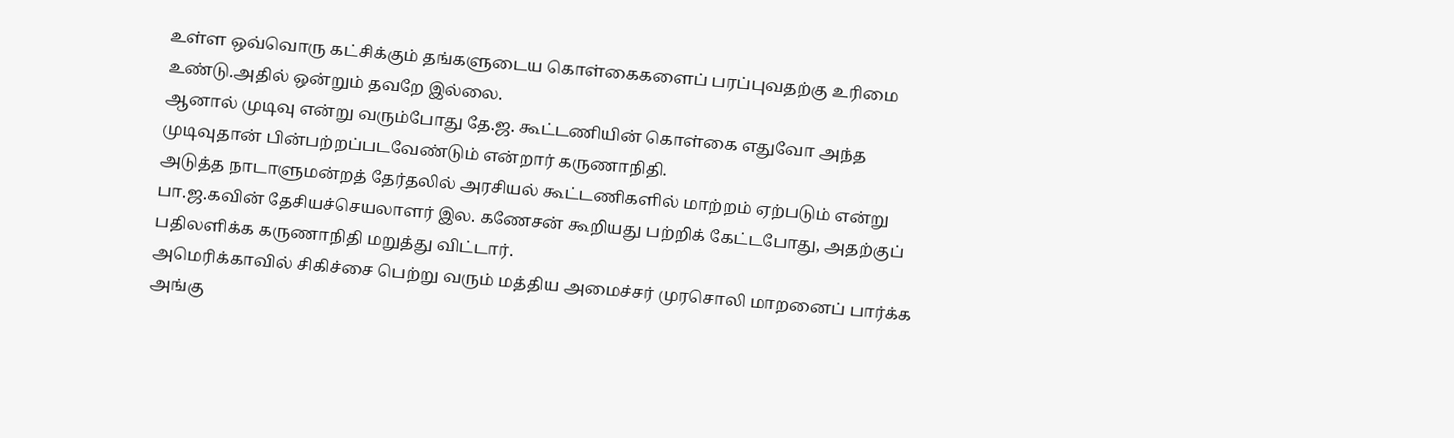உள்ள ஒவ்வொரு கட்சிக்கும் தங்களுடைய கொள்கைகளைப் பரப்புவதற்கு உரிமை உண்டு.அதில் ஒன்றும் தவறே இல்லை.
ஆனால் முடிவு என்று வரும்போது தே.ஜ. கூட்டணியின் கொள்கை எதுவோ அந்த முடிவுதான் பின்பற்றப்படவேண்டும் என்றார் கருணாநிதி.
அடுத்த நாடாளுமன்றத் தேர்தலில் அரசியல் கூட்டணிகளில் மாற்றம் ஏற்படும் என்று பா.ஜ.கவின் தேசியச்செயலாளர் இல. கணேசன் கூறியது பற்றிக் கேட்டபோது, அதற்குப் பதிலளிக்க கருணாநிதி மறுத்து விட்டார்.
அமெரிக்காவில் சிகிச்சை பெற்று வரும் மத்திய அமைச்சர் முரசொலி மாறனைப் பார்க்க அங்கு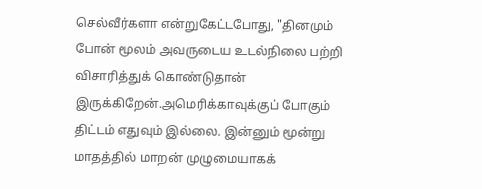செல்வீர்களா என்றுகேட்டபோது, "தினமும் போன் மூலம் அவருடைய உடல்நிலை பற்றி விசாரித்துக் கொண்டுதான் இருக்கிறேன்.அமெரிக்காவுக்குப் போகும் திட்டம் எதுவும் இல்லை. இன்னும் மூன்று மாதத்தில் மாறன் முழுமையாகக்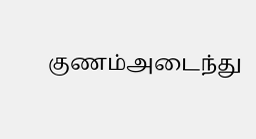குணம்அடைந்து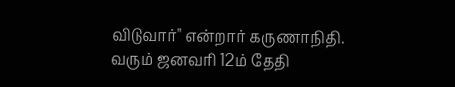விடுவார்" என்றார் கருணாநிதி.
வரும் ஜனவரி 12ம் தேதி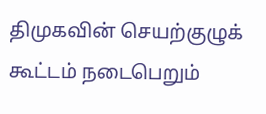திமுகவின் செயற்குழுக் கூட்டம் நடைபெறும்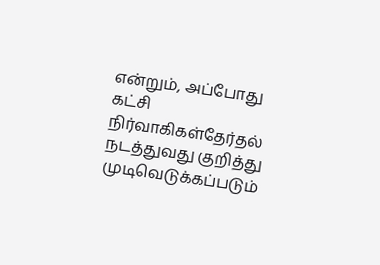என்றும், அப்போது கட்சி நிர்வாகிகள்தேர்தல் நடத்துவது குறித்து முடிவெடுக்கப்படும்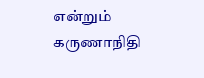என்றும் கருணாநிதி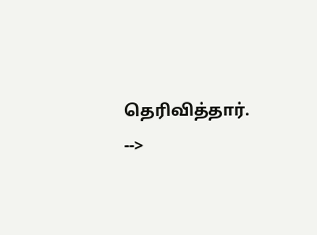தெரிவித்தார்.
-->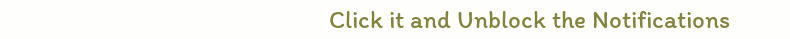Click it and Unblock the Notifications